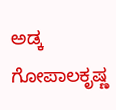ಅಡ್ಕ ಗೋಪಾಲಕೃಷ್ಣ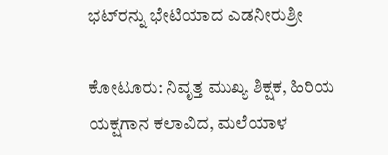ಭಟ್‌ರನ್ನು ಭೇಟಿಯಾದ ಎಡನೀರುಶ್ರೀ

ಕೋಟೂರು: ನಿವೃತ್ತ ಮುಖ್ಯ ಶಿಕ್ಷಕ, ಹಿರಿಯ ಯಕ್ಷಗಾನ ಕಲಾವಿದ, ಮಲೆಯಾಳ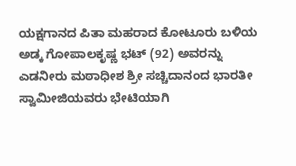ಯಕ್ಷಗಾನದ ಪಿತಾ ಮಹರಾದ ಕೋಟೂರು ಬಳಿಯ ಅಡ್ಕ ಗೋಪಾಲಕೃಷ್ಣ ಭಟ್ (92) ಅವರನ್ನು ಎಡನೀರು ಮಠಾಧೀಶ ಶ್ರೀ ಸಚ್ಚಿದಾನಂದ ಭಾರತೀ ಸ್ವಾಮೀಜಿಯವರು ಭೇಟಿಯಾಗಿ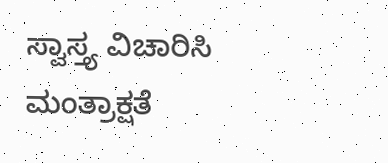ಸ್ವಾಸ್ತ್ಯ ವಿಚಾರಿಸಿ ಮಂತ್ರಾಕ್ಷತೆ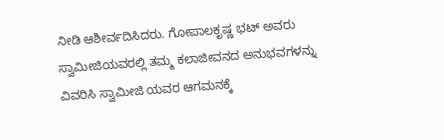ನೀಡಿ ಆಶೀರ್ವದಿಸಿದರು. ಗೋಪಾಲಕೃಷ್ಣ ಭಟ್ ಅವರು ಸ್ವಾಮೀಜಿಯವರಲ್ಲಿ ತಮ್ಮ ಕಲಾಜೀವನದ ಅನುಭವಗಳನ್ನು ವಿವರಿಸಿ ಸ್ವಾಮೀಜಿ ಯವರ ಆಗಮನಕ್ಕೆ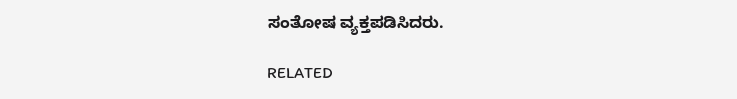ಸಂತೋಷ ವ್ಯಕ್ತಪಡಿಸಿದರು.

RELATED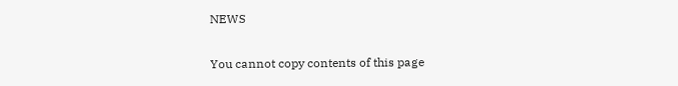NEWS

You cannot copy contents of this page